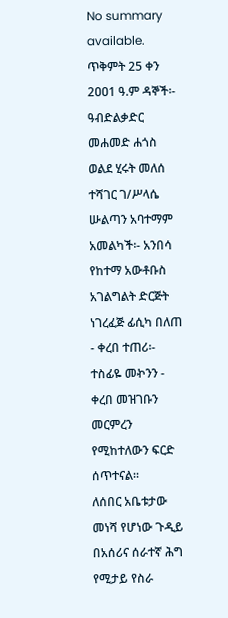No summary available.
ጥቅምት 25 ቀን 2ዐዐ1 ዓ.ም ዳኞች፡- ዓብድልቃድር መሐመድ ሐጎስ ወልደ ሂሩት መለሰ ተሻገር ገ/ሥላሴ ሡልጣን አባተማም አመልካች፡- አንበሳ የከተማ አውቶቡስ አገልግልት ድርጅት ነገረፈጅ ፊሲካ በለጠ - ቀረበ ተጠሪ፡- ተስፊዬ መኯንን - ቀረበ መዝገቡን መርምረን የሚከተለውን ፍርድ ሰጥተናል።
ለሰበር አቤቱታው መነሻ የሆነው ጉዲይ በአሰሪና ሰራተኛ ሕግ የሚታይ የስራ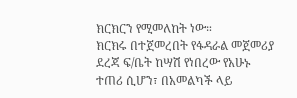ክርክርን የሚመለከት ነው።
ክርክሩ በተጀመረበት የፋዳራል መጀመሪያ ደረጃ ፍ/ቤት ከሣሽ የነበረው የአሁኑ ተጠሪ ሲሆን፣ በአመልካች ላይ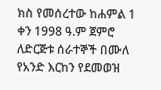ክስ የመሰረተው ከሐምል 1 ቀን 1998 ዓ.ም ጀምሮ ለድርጅቱ ሰራተኞች በሙለ የአንድ እርከን የደመወዝ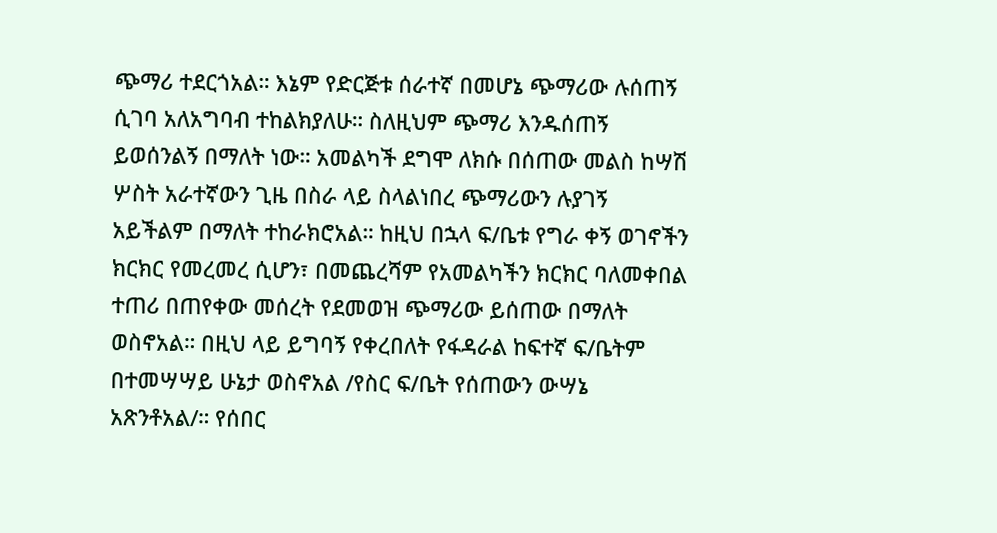ጭማሪ ተደርጎአል። እኔም የድርጅቱ ሰራተኛ በመሆኔ ጭማሪው ሉሰጠኝ ሲገባ አለአግባብ ተከልክያለሁ። ስለዚህም ጭማሪ እንዱሰጠኝ ይወሰንልኝ በማለት ነው። አመልካች ደግሞ ለክሱ በሰጠው መልስ ከሣሽ ሦስት አራተኛውን ጊዜ በስራ ላይ ስላልነበረ ጭማሪውን ሉያገኝ አይችልም በማለት ተከራክሮአል። ከዚህ በኋላ ፍ/ቤቱ የግራ ቀኝ ወገኖችን ክርክር የመረመረ ሲሆን፣ በመጨረሻም የአመልካችን ክርክር ባለመቀበል ተጠሪ በጠየቀው መሰረት የደመወዝ ጭማሪው ይሰጠው በማለት ወስኖአል። በዚህ ላይ ይግባኝ የቀረበለት የፋዳራል ከፍተኛ ፍ/ቤትም በተመሣሣይ ሁኔታ ወስኖአል /የስር ፍ/ቤት የሰጠውን ውሣኔ አጽንቶአል/። የሰበር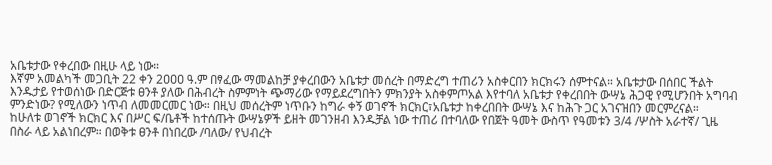አቤቱታው የቀረበው በዚሁ ላይ ነው።
እኛም አመልካች መጋቢት 22 ቀን 2ዐዐዐ ዓ.ም በፃፈው ማመልከቻ ያቀረበውን አቤቱታ መሰረት በማድረግ ተጠሪን አስቀርበን ክርክሩን ሰምተናል። አቤቱታው በሰበር ችልት እንዱታይ የተወሰነው በድርጅቱ ፀንቶ ያለው በሕብረት ስምምነት ጭማሪው የማይደረግበትን ምክንያት አስቀምጦአል እየተባለ አቤቱታ የቀረበበት ውሣኔ ሕጋዊ የሚሆንበት አግባብ ምንድነው? የሚለውን ነጥብ ለመመርመር ነው። በዚህ መሰረትም ነጥቡን ከግራ ቀኝ ወገኖች ክርክር፣አቤቱታ ከቀረበበት ውሣኔ እና ከሕጉ ጋር አገናዝበን መርምረናል።
ከሁለቱ ወገኖች ክርክር እና በሥር ፍ/ቤቶች ከተሰጡት ውሣኔዎች ይዘት መገንዘብ እንዱቻል ነው ተጠሪ በተባለው የበጀት ዓመት ውስጥ የዓመቱን 3/4 /ሦስት አራተኛ/ ጊዜ በስራ ላይ አልነበረም። በወቅቱ ፀንቶ በነበረው /ባለው/ የህብረት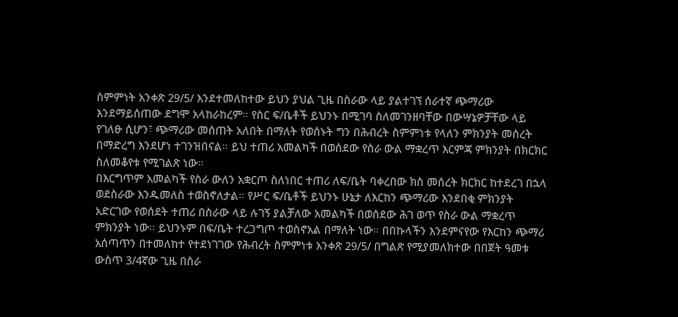ስምምነት አንቀጽ 29/5/ እንደተመለከተው ይህን ያህል ጊዜ በስራው ላይ ያልተገኘ ሰራተኛ ጭማሪው እንደማይሰጠው ደግሞ አላከራከረም። የስር ፍ/ቤቶች ይህንኑ በሚገባ ስለመገንዘባቸው በውሣኔዎቻቸው ላይ የገለፁ ሲሆን፣ ጭማሪው መሰጠት አለበት በማለት የወሰኑት ግን በሕብረት ስምምነቱ የላለን ምክንያት መሰረት በማድረግ እንደሆነ ተገንዝበናል። ይህ ተጠሪ አመልካች በወሰደው የስራ ውል ማቋረጥ እርምጃ ምክንያት በክርክር ስለመቆየቱ የሚገልጽ ነው።
በእርግጥም አመልካች የስራ ውለን አቋርጦ ስለነበር ተጠሪ ለፍ/ቤት ባቀረበው ክስ መሰረት ክርክር ከተደረገ በኋላ ወደስራው እንዱመለስ ተወስኖለታል። የሥር ፍ/ቤቶች ይህንኑ ሁኔታ ለእርከን ጭማሪው እንደበቂ ምክንያት አድርገው የወሰደት ተጠሪ በስራው ላይ ሉገኝ ያልቻለው አመልካች በወሰደው ሕገ ወጥ የስራ ውል ማቋረጥ ምክንያት ነው። ይህንኑም በፍ/ቤት ተረጋግጦ ተወስኖአል በማለት ነው። በበኩላችን እንደምናየው የእርከን ጭማሪ አሰጣጥን በተመለከተ የተደነገገው የሕብረት ስምምነቱ አንቀጽ 29/5/ በግልጽ የሚያመለክተው በበጀት ዓመቱ ውስጥ 3/4ኛው ጊዜ በስራ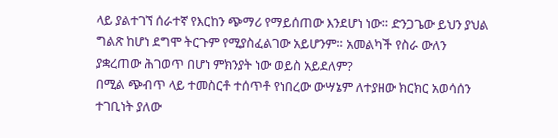ላይ ያልተገኘ ሰራተኛ የእርከን ጭማሪ የማይሰጠው እንደሆነ ነው። ድንጋጌው ይህን ያህል ግልጽ ከሆነ ደግሞ ትርጉም የሚያስፈልገው አይሆንም። አመልካች የስራ ውለን ያቋረጠው ሕገወጥ በሆነ ምክንያት ነው ወይስ አይደለም?
በሚል ጭብጥ ላይ ተመስርቶ ተሰጥቶ የነበረው ውሣኔም ለተያዘው ክርክር አወሳሰን ተገቢነት ያለው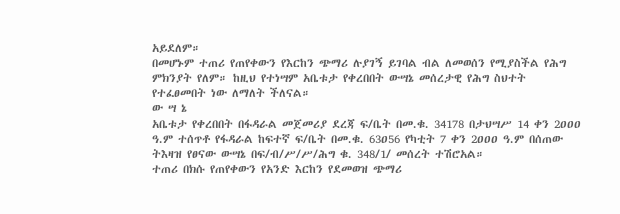አይደለም።
በመሆኑም ተጠሪ የጠየቀውን የእርከን ጭማሪ ሉያገኝ ይገባል ብል ለመወሰን የሚያስችል የሕግ ምክንያት የለም። ከዚህ የተነሣም አቤቱታ የቀረበበት ውሣኔ መሰረታዊ የሕግ ስህተት የተፈፀመበት ነው ለማለት ችለናል።
ው ሣ ኔ
አቤቱታ የቀረበበት በፋዳራል መጀመሪያ ደረጃ ፍ/ቤት በመ.ቁ. 34178 በታህሣሥ 14 ቀን 2ዐዐዐ ዓ.ም ተሰጥቶ የፋዳራል ከፍተኛ ፍ/ቤት በመ.ቁ. 63ዐ56 የካቲት 7 ቀን 2ዐዐዐ ዓ.ም በሰጠው ትእዛዝ የፀናው ውሣኔ በፍ/ብ/ሥ/ሥ/ሕግ ቁ. 348/1/ መሰረት ተሽሮአል።
ተጠሪ በክሱ የጠየቀውን የአንድ እርከን የደመወዝ ጭማሪ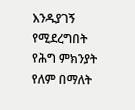እንዱያገኝ የሚደረግበት የሕግ ምክንያት የለም በማለት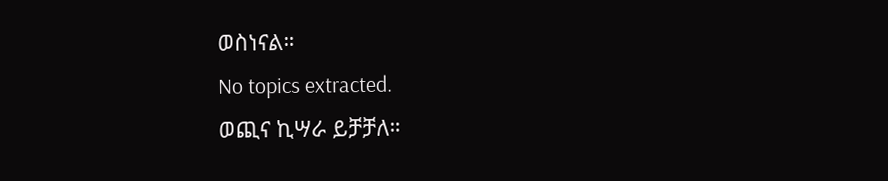ወስነናል።
No topics extracted.
ወጪና ኪሣራ ይቻቻለ።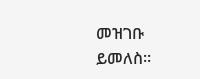መዝገቡ ይመለስ።